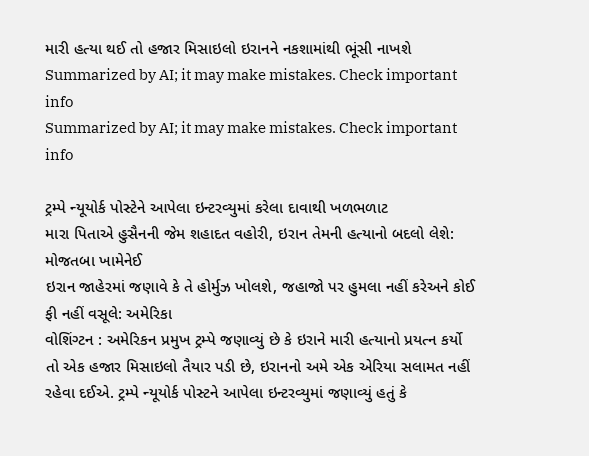મારી હત્યા થઈ તો હજાર મિસાઇલો ઇરાનને નકશામાંથી ભૂંસી નાખશે
Summarized by AI; it may make mistakes. Check important info
Summarized by AI; it may make mistakes. Check important info

ટ્રમ્પે ન્યૂયોર્ક પોસ્ટેને આપેલા ઇન્ટરવ્યુમાં કરેલા દાવાથી ખળભળાટ
મારા પિતાએ હુસૈનની જેમ શહાદત વહોરી, ઇરાન તેમની હત્યાનો બદલો લેશે: મોજતબા ખામેનેઈ
ઇરાન જાહેરમાં જણાવે કે તે હોર્મુઝ ખોલશે, જહાજો પર હુમલા નહીં કરેઅને કોઈ ફી નહીં વસૂલે: અમેરિકા
વોશિંગ્ટન : અમેરિકન પ્રમુખ ટ્રમ્પે જણાવ્યું છે કે ઇરાને મારી હત્યાનો પ્રયત્ન કર્યો તો એક હજાર મિસાઇલો તૈયાર પડી છે, ઇરાનનો અમે એક એરિયા સલામત નહીં રહેવા દઈએ. ટ્રમ્પે ન્યૂયોર્ક પોસ્ટને આપેલા ઇન્ટરવ્યુમાં જણાવ્યું હતું કે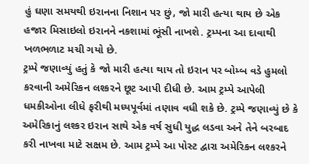હું ઘણા સમયથી ઇરાનના નિશાન પર છું, જો મારી હત્યા થાય છે એક હજાર મિસાઇલો ઇરાનને નકશામાં ભૂંસી નાખશે. ટ્રમ્પના આ દાવાથી ખળભળાટ મચી ગયો છે.
ટ્રમ્પે જણાવ્યું હતું કે જો મારી હત્યા થાય તો ઇરાન પર બોમ્બ વડે હુમલો કરવાની અમેરિકન લશ્કરને છૂટ આપી દીધી છે. આમ ટ્રમ્પે આપેલી ધમકીઓના લીધે ફરીથી મધ્યપૂર્વમાં તણાવ વધી શકે છે. ટ્રમ્પે જણાવ્યું છે કે અમેરિકાનું લશ્કર ઇરાન સાથે એક વર્ષ સુધી યુદ્ધ લડવા અને તેને બરબાદ કરી નાખવા માટે સક્ષમ છે. આમ ટ્રમ્પે આ પોસ્ટ દ્વારા અમેરિકન લશ્કરને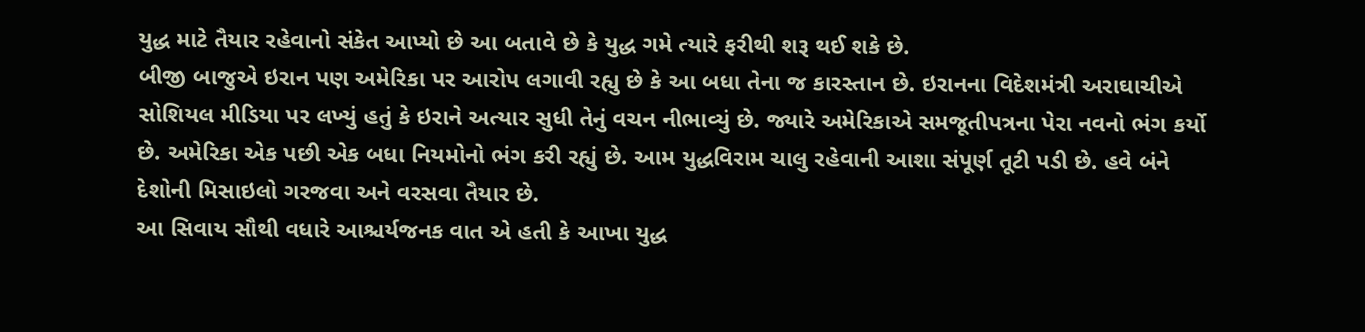યુદ્ધ માટે તૈયાર રહેવાનો સંકેત આપ્યો છે આ બતાવે છે કે યુદ્ધ ગમે ત્યારે ફરીથી શરૂ થઈ શકે છે.
બીજી બાજુએ ઇરાન પણ અમેરિકા પર આરોપ લગાવી રહ્યુ છે કે આ બધા તેના જ કારસ્તાન છે. ઇરાનના વિદેશમંત્રી અરાઘાચીએ સોશિયલ મીડિયા પર લખ્યું હતું કે ઇરાને અત્યાર સુધી તેનું વચન નીભાવ્યું છે. જ્યારે અમેરિકાએ સમજૂતીપત્રના પેરા નવનો ભંગ કર્યો છે. અમેરિકા એક પછી એક બધા નિયમોનો ભંગ કરી રહ્યું છે. આમ યુદ્ધવિરામ ચાલુ રહેવાની આશા સંપૂર્ણ તૂટી પડી છે. હવે બંને દેશોની મિસાઇલો ગરજવા અને વરસવા તૈયાર છે.
આ સિવાય સૌથી વધારે આશ્ચર્યજનક વાત એ હતી કે આખા યુદ્ધ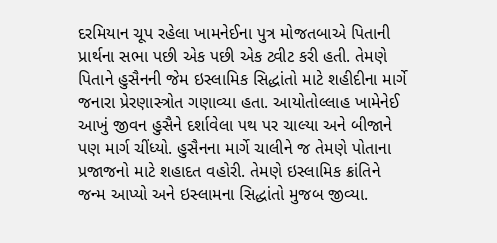દરમિયાન ચૂપ રહેલા ખામનેઈના પુત્ર મોજતબાએ પિતાની પ્રાર્થના સભા પછી એક પછી એક ટ્વીટ કરી હતી. તેમણે પિતાને હુસૈનની જેમ ઇસ્લામિક સિદ્ધાંતો માટે શહીદીના માર્ગે જનારા પ્રેરણાસ્ત્રોત ગણાવ્યા હતા. આયોતોલ્લાહ ખામેનેઈ આખું જીવન હુસૈને દર્શાવેલા પથ પર ચાલ્યા અને બીજાને પણ માર્ગ ચીંધ્યો. હુસૈનના માર્ગે ચાલીને જ તેમણે પોતાના પ્રજાજનો માટે શહાદત વહોરી. તેમણે ઇસ્લામિક ક્રાંતિને જન્મ આપ્યો અને ઇસ્લામના સિદ્ધાંતો મુજબ જીવ્યા.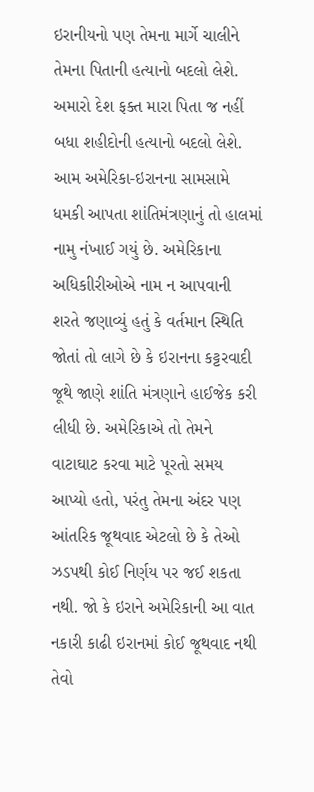ઇરાનીયનો પણ તેમના માર્ગે ચાલીને તેમના પિતાની હત્યાનો બદલો લેશે. અમારો દેશ ફક્ત મારા પિતા જ નહીં બધા શહીદોની હત્યાનો બદલો લેશે.
આમ અમેરિકા-ઇરાનના સામસામે ધમકી આપતા શાંતિમંત્રણાનું તો હાલમાં નામુ નંખાઈ ગયું છે. અમેરિકાના અધિકાીરીઓએ નામ ન આપવાની શરતે જણાવ્યું હતું કે વર્તમાન સ્થિતિ જોતાં તો લાગે છે કે ઇરાનના કટ્ટરવાદી જૂથે જાણે શાંતિ મંત્રણાને હાઈજેક કરી લીધી છે. અમેરિકાએ તો તેમને વાટાઘાટ કરવા માટે પૂરતો સમય આપ્યો હતો, પરંતુ તેમના અંદર પણ આંતરિક જૂથવાદ એટલો છે કે તેઓ ઝડપથી કોઈ નિર્ણય પર જઈ શકતા નથી. જો કે ઇરાને અમેરિકાની આ વાત નકારી કાઢી ઇરાનમાં કોઈ જૂથવાદ નથી તેવો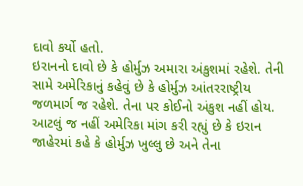દાવો કર્યો હતો.
ઇરાનનો દાવો છે કે હોર્મુઝ અમારા અંકુશમાં રહેશે. તેની સામે અમેરિકાનું કહેવું છે કે હોર્મુઝ આંતરરાષ્ટ્રીય જળમાર્ગ જ રહેશે. તેના પર કોઈનો અંકુશ નહીં હોય. આટલું જ નહીં અમેરિકા માંગ કરી રહ્યું છે કે ઇરાન જાહેરમાં કહે કે હોર્મુઝ ખુલ્લુ છે અને તેના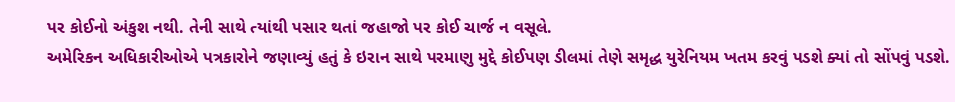પર કોઈનો અંકુશ નથી. તેની સાથે ત્યાંથી પસાર થતાં જહાજો પર કોઈ ચાર્જ ન વસૂલે.
અમેરિકન અધિકારીઓએ પત્રકારોને જણાવ્યું હતું કે ઇરાન સાથે પરમાણુ મુદ્દે કોઈપણ ડીલમાં તેણે સમૃદ્ધ યુરેનિયમ ખતમ કરવું પડશે ક્યાં તો સોંપવું પડશે.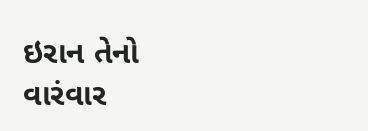ઇરાન તેનો વારંવાર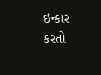ઇન્કાર કરતો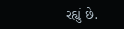રહ્યું છે.